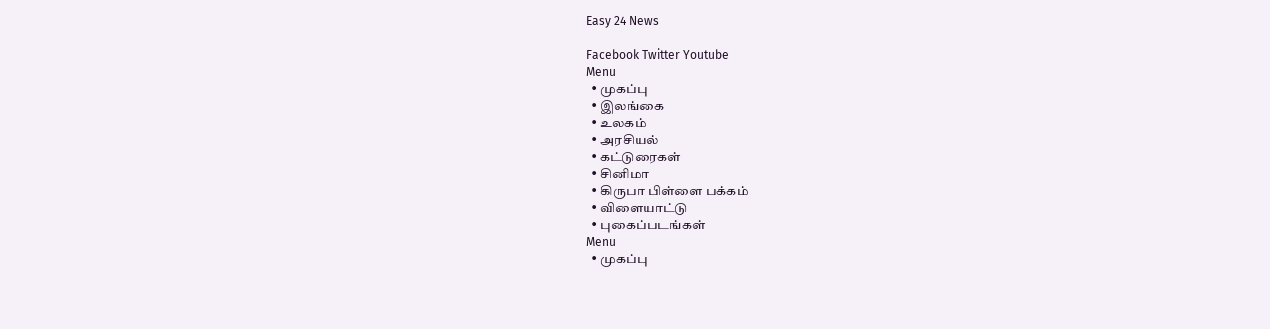Easy 24 News

Facebook Twitter Youtube
Menu
  • முகப்பு
  • இலங்கை
  • உலகம்
  • அரசியல்
  • கட்டுரைகள்
  • சினிமா
  • கிருபா பிள்ளை பக்கம்
  • விளையாட்டு
  • புகைப்படங்கள்
Menu
  • முகப்பு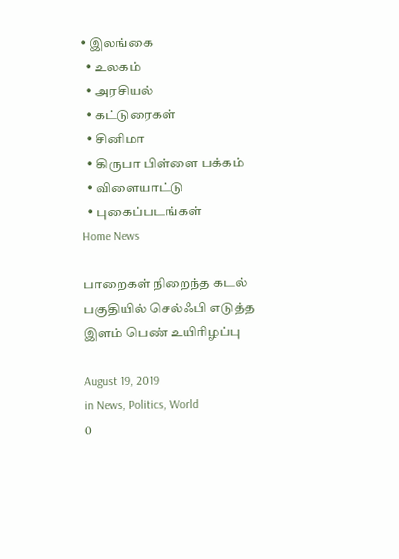• இலங்கை
  • உலகம்
  • அரசியல்
  • கட்டுரைகள்
  • சினிமா
  • கிருபா பிள்ளை பக்கம்
  • விளையாட்டு
  • புகைப்படங்கள்
Home News

பாறைகள் நிறைந்த கடல் பகுதியில் செல்ஃபி எடுத்த இளம் பெண் உயிரிழப்பு

August 19, 2019
in News, Politics, World
0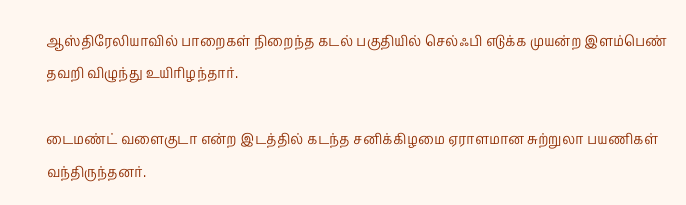ஆஸ்திரேலியாவில் பாறைகள் நிறைந்த கடல் பகுதியில் செல்ஃபி எடுக்க முயன்ற இளம்பெண் தவறி விழுந்து உயிரிழந்தார்.

டைமண்ட் வளைகுடா என்ற இடத்தில் கடந்த சனிக்கிழமை ஏராளமான சுற்றுலா பயணிகள் வந்திருந்தனர்.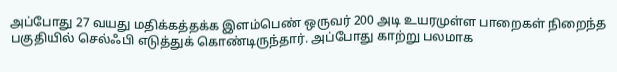அப்போது 27 வயது மதிக்கத்தக்க இளம்பெண் ஒருவர் 200 அடி உயரமுள்ள பாறைகள் நிறைந்த பகுதியில் செல்ஃபி எடுத்துக் கொண்டிருந்தார். அப்போது காற்று பலமாக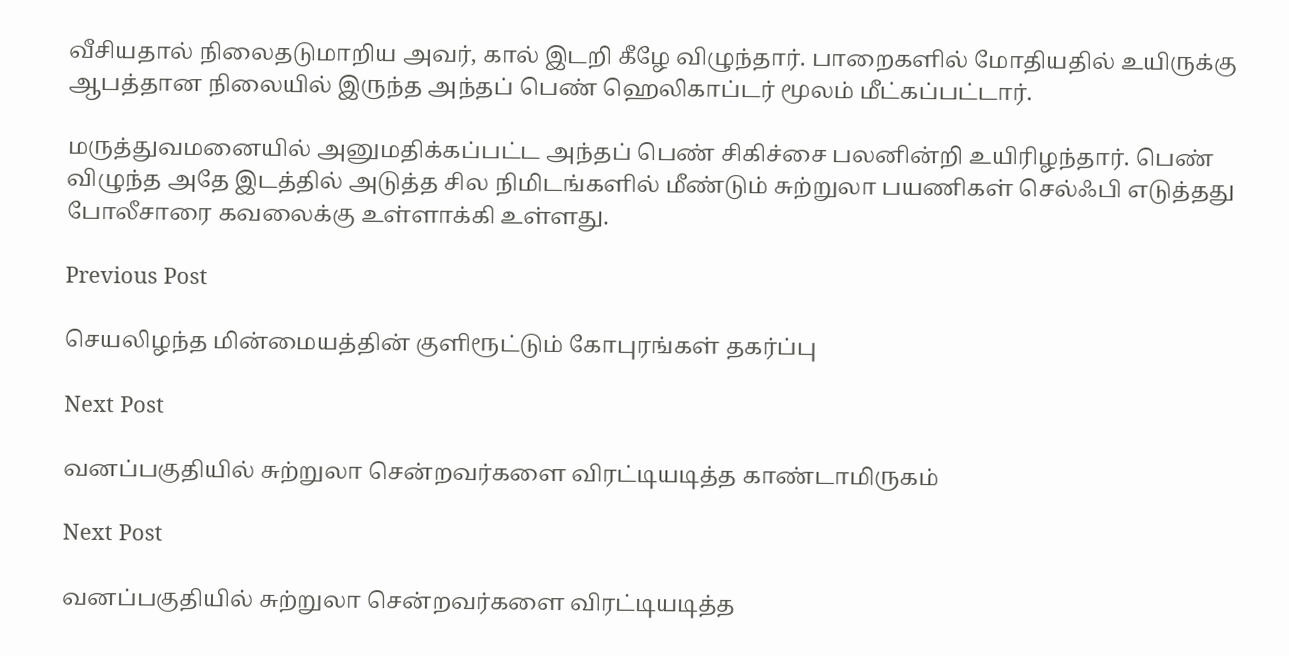வீசியதால் நிலைதடுமாறிய அவர், கால் இடறி கீழே விழுந்தார். பாறைகளில் மோதியதில் உயிருக்கு ஆபத்தான நிலையில் இருந்த அந்தப் பெண் ஹெலிகாப்டர் மூலம் மீட்கப்பட்டார்.

மருத்துவமனையில் அனுமதிக்கப்பட்ட அந்தப் பெண் சிகிச்சை பலனின்றி உயிரிழந்தார். பெண் விழுந்த அதே இடத்தில் அடுத்த சில நிமிடங்களில் மீண்டும் சுற்றுலா பயணிகள் செல்ஃபி எடுத்தது போலீசாரை கவலைக்கு உள்ளாக்கி உள்ளது.

Previous Post

செயலிழந்த மின்மையத்தின் குளிரூட்டும் கோபுரங்கள் தகர்ப்பு

Next Post

வனப்பகுதியில் சுற்றுலா சென்றவர்களை விரட்டியடித்த காண்டாமிருகம்

Next Post

வனப்பகுதியில் சுற்றுலா சென்றவர்களை விரட்டியடித்த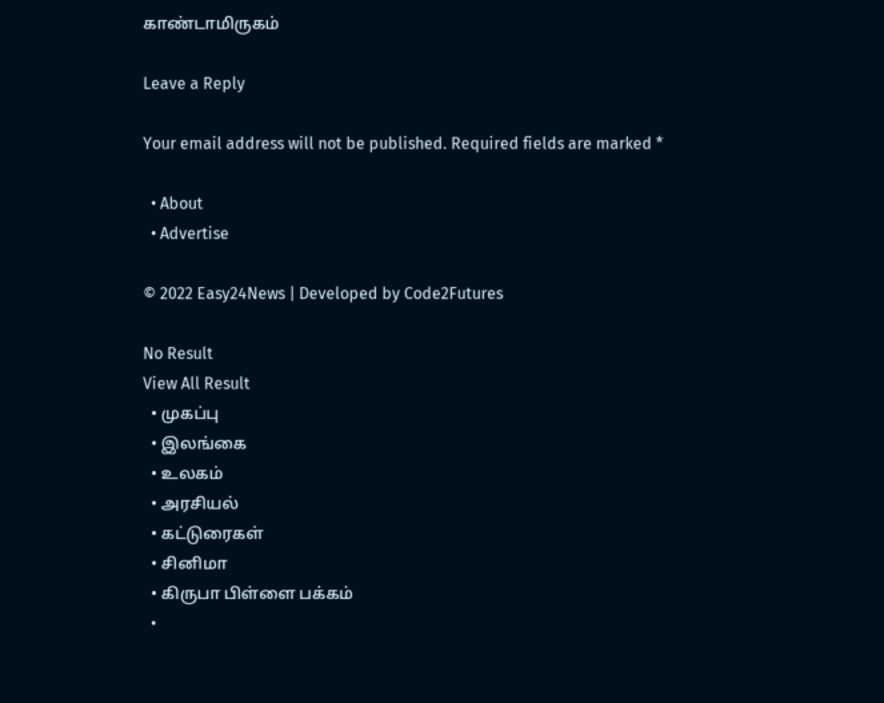காண்டாமிருகம்

Leave a Reply

Your email address will not be published. Required fields are marked *

  • About
  • Advertise

© 2022 Easy24News | Developed by Code2Futures

No Result
View All Result
  • முகப்பு
  • இலங்கை
  • உலகம்
  • அரசியல்
  • கட்டுரைகள்
  • சினிமா
  • கிருபா பிள்ளை பக்கம்
  •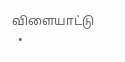விளையாட்டு
  •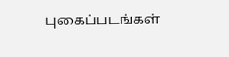புகைப்படங்கள்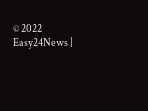© 2022 Easy24News |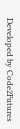Developed by Code2Futures